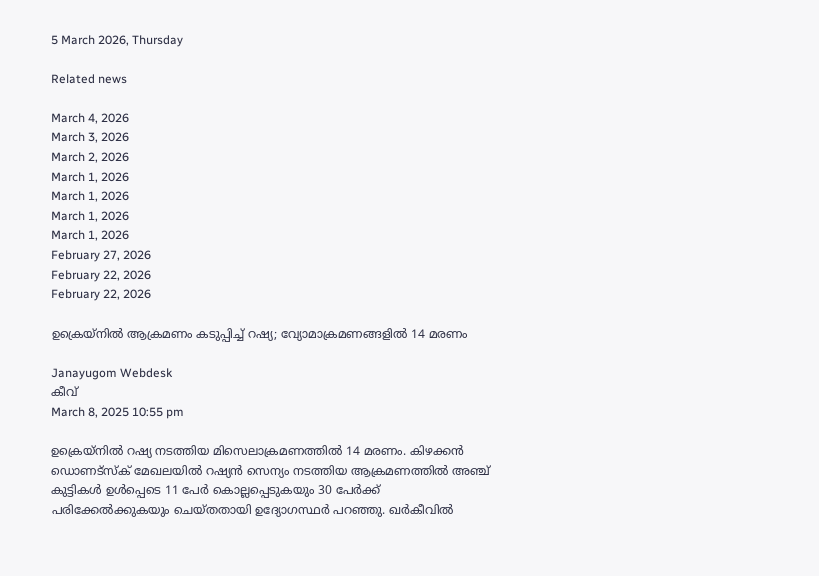5 March 2026, Thursday

Related news

March 4, 2026
March 3, 2026
March 2, 2026
March 1, 2026
March 1, 2026
March 1, 2026
March 1, 2026
February 27, 2026
February 22, 2026
February 22, 2026

ഉക്രെയ‍്നില്‍ ആക്രമണം കടുപ്പിച്ച് റഷ്യ; വ്യോമാക്രമണങ്ങളില്‍ 14 മരണം

Janayugom Webdesk
കീവ്
March 8, 2025 10:55 pm

ഉക്രെയ‍്നില്‍ റഷ്യ നടത്തിയ മിസെലാക്രമണത്തില്‍ 14 മരണം. കിഴക്കന്‍ ഡൊണട്സ്ക് മേഖലയില്‍ റഷ്യന്‍ സെന്യം നടത്തിയ ആക്രമണത്തില്‍ അഞ്ച് കുട്ടികൾ ഉൾപ്പെടെ 11 പേർ കൊല്ലപ്പെടുകയും 30 പേർക്ക് പരിക്കേൽക്കുകയും ചെയ്തതായി ഉദ്യോഗസ്ഥർ പറഞ്ഞു. ഖര്‍കീവില്‍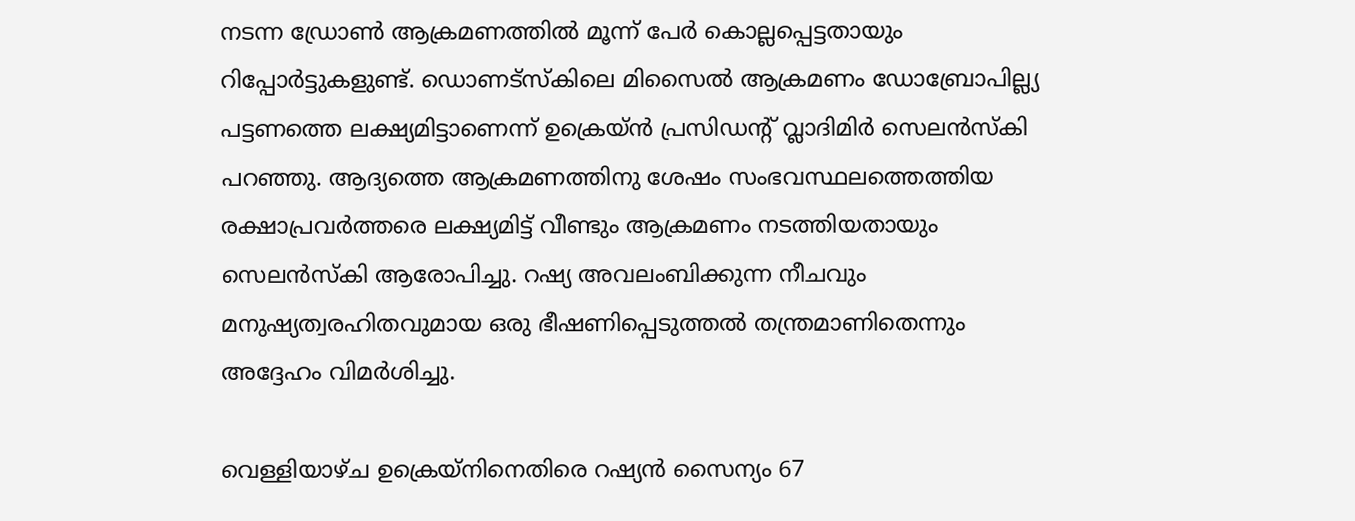നടന്ന ഡ്രോണ്‍ ആക്രമണത്തില്‍ മൂന്ന് പേര്‍ കൊല്ലപ്പെട്ടതായും റിപ്പോര്‍ട്ടുകളുണ്ട്. ഡൊണട്സ്കിലെ മിസൈൽ ആക്രമണം ഡോബ്രോപില്ല്യ പട്ടണത്തെ ലക്ഷ്യമിട്ടാണെന്ന് ഉക്രെയ‍്ന്‍ പ്രസിഡന്റ് വ്ലാദിമിര്‍ സെലന്‍സ്കി പറഞ്ഞു. ആദ്യത്തെ ആക്രമണത്തിനു ശേഷം സംഭവസ്ഥലത്തെത്തിയ രക്ഷാപ്രവര്‍ത്തരെ ലക്ഷ്യമിട്ട് വീണ്ടും ആക്രമണം നടത്തിയതായും സെലന്‍സ്കി ആരോപിച്ചു. റഷ്യ അവലംബിക്കുന്ന നീചവും മനുഷ്യത്വരഹിതവുമായ ഒരു ഭീഷണിപ്പെടുത്തൽ തന്ത്രമാണിതെന്നും അദ്ദേഹം വിമര്‍ശിച്ചു.

വെള്ളിയാഴ്ച ഉക്രെയ്‌നിനെതിരെ റഷ്യൻ സൈന്യം 67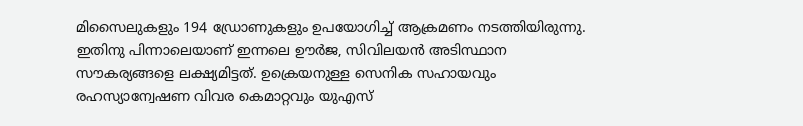മിസൈലുകളും 194 ഡ്രോണുകളും ഉപയോഗിച്ച് ആക്രമണം നടത്തിയിരുന്നു. ഇതിനു പിന്നാലെയാണ് ഇന്നലെ ഊര്‍ജ, സിവിലയന്‍ അടിസ്ഥാന സൗകര്യങ്ങളെ ലക്ഷ്യമിട്ടത്. ഉക്രെയനുള്ള സെനിക സഹായവും രഹസ്യാന്വേഷണ വിവര കെമാറ്റവും യുഎസ്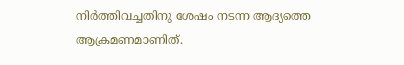നിര്‍ത്തിവച്ചതിനു ശേഷം നടന്ന ആദ്യത്തെ ആക്രമണമാണിത്.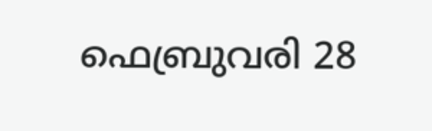ഫെബ്രുവരി 28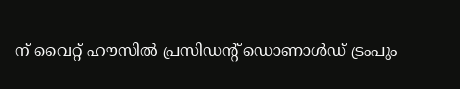ന് വൈറ്റ് ഹൗസിൽ പ്രസിഡന്റ് ഡൊണാൾഡ് ട്രംപും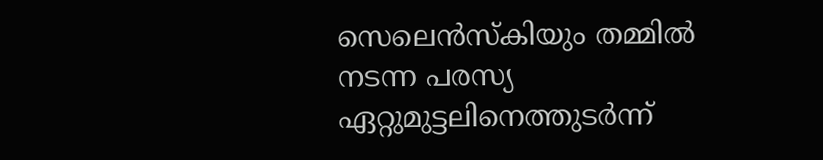സെലെൻസ്‌കിയും തമ്മിൽ നടന്ന പരസ്യ ഏറ്റുമുട്ടലിനെത്തുടർന്ന്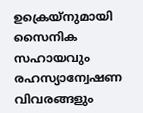ഉക്രെയ‍്നുമായി സൈനിക സഹായവും രഹസ്യാന്വേഷണ വിവരങ്ങളും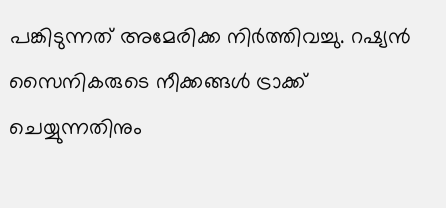പങ്കിടുന്നത് അമേരിക്ക നിർത്തിവച്ചു. റഷ്യൻ സൈനികരുടെ നീക്കങ്ങൾ ട്രാക്ക് ചെയ്യുന്നതിനും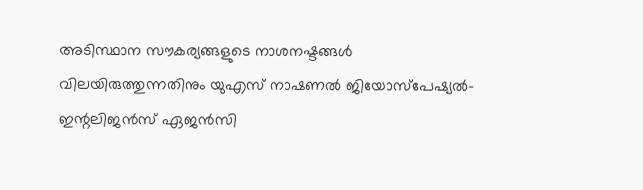അടിസ്ഥാന സൗകര്യങ്ങളുടെ നാശനഷ്ടങ്ങൾ വിലയിരുത്തുന്നതിനും യുഎസ് നാഷണൽ ജിയോസ്പേഷ്യൽ-ഇന്റലിജൻസ് ഏജൻസി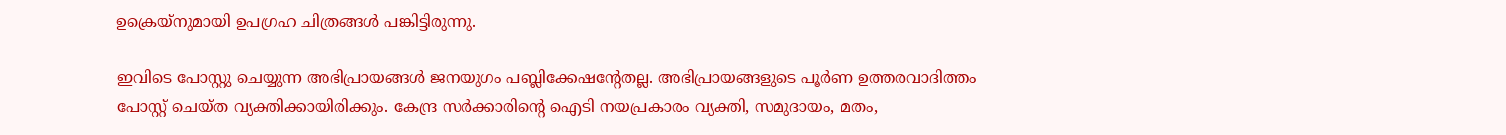ഉക്രെയ്‍നുമായി ഉപഗ്രഹ ചിത്രങ്ങൾ പങ്കിട്ടിരുന്നു.

ഇവിടെ പോസ്റ്റു ചെയ്യുന്ന അഭിപ്രായങ്ങള്‍ ജനയുഗം പബ്ലിക്കേഷന്റേതല്ല. അഭിപ്രായങ്ങളുടെ പൂര്‍ണ ഉത്തരവാദിത്തം പോസ്റ്റ് ചെയ്ത വ്യക്തിക്കായിരിക്കും. കേന്ദ്ര സര്‍ക്കാരിന്റെ ഐടി നയപ്രകാരം വ്യക്തി, സമുദായം, മതം,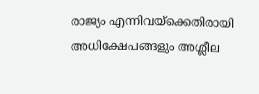രാജ്യം എന്നിവയ്‌ക്കെതിരായി അധിക്ഷേപങ്ങളും അശ്ലീല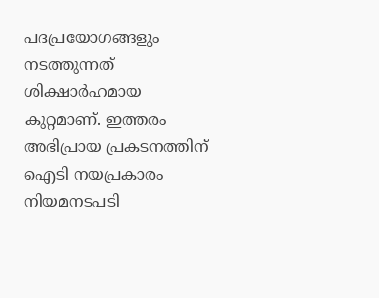പദപ്രയോഗങ്ങളും നടത്തുന്നത് ശിക്ഷാര്‍ഹമായ കുറ്റമാണ്. ഇത്തരം അഭിപ്രായ പ്രകടനത്തിന് ഐടി നയപ്രകാരം നിയമനടപടി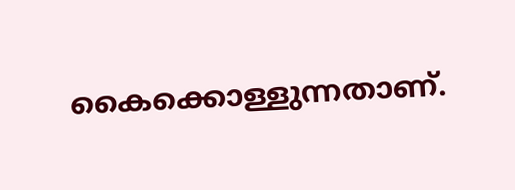കൈക്കൊള്ളുന്നതാണ്.